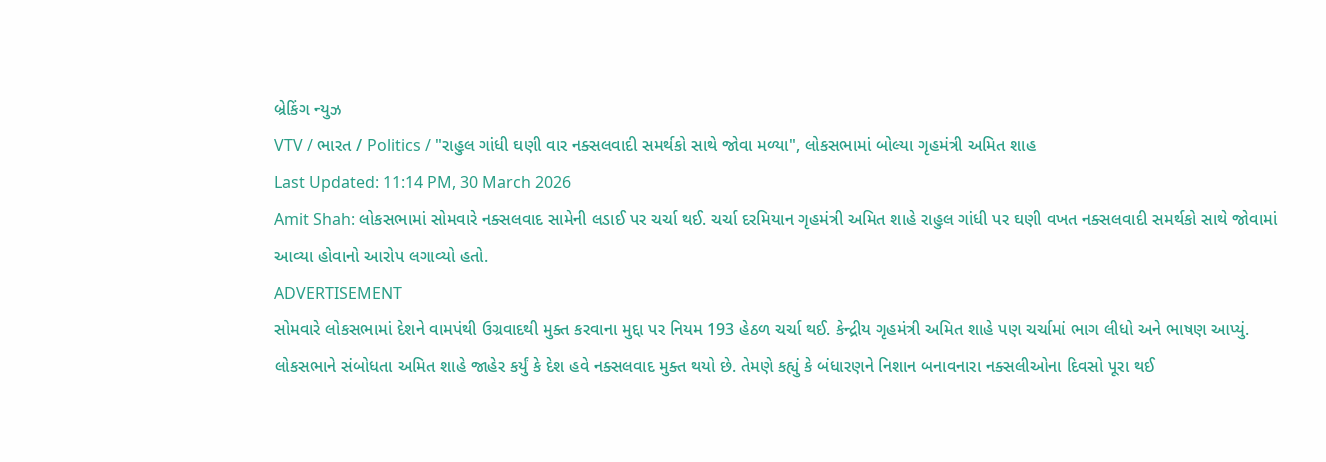બ્રેકિંગ ન્યુઝ
VTV / ભારત / Politics / "રાહુલ ગાંધી ઘણી વાર નક્સલવાદી સમર્થકો સાથે જોવા મળ્યા", લોકસભામાં બોલ્યા ગૃહમંત્રી અમિત શાહ
Last Updated: 11:14 PM, 30 March 2026
Amit Shah: લોકસભામાં સોમવારે નક્સલવાદ સામેની લડાઈ પર ચર્ચા થઈ. ચર્ચા દરમિયાન ગૃહમંત્રી અમિત શાહે રાહુલ ગાંધી પર ઘણી વખત નક્સલવાદી સમર્થકો સાથે જોવામાં આવ્યા હોવાનો આરોપ લગાવ્યો હતો.
ADVERTISEMENT
સોમવારે લોકસભામાં દેશને વામપંથી ઉગ્રવાદથી મુક્ત કરવાના મુદ્દા પર નિયમ 193 હેઠળ ચર્ચા થઈ. કેન્દ્રીય ગૃહમંત્રી અમિત શાહે પણ ચર્ચામાં ભાગ લીધો અને ભાષણ આપ્યું. લોકસભાને સંબોધતા અમિત શાહે જાહેર કર્યું કે દેશ હવે નક્સલવાદ મુક્ત થયો છે. તેમણે કહ્યું કે બંધારણને નિશાન બનાવનારા નક્સલીઓના દિવસો પૂરા થઈ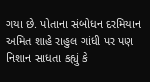ગયા છે. પોતાના સંબોધન દરમિયાન અમિત શાહે રાહુલ ગાંધી પર પણ નિશાન સાધતા કહ્યું કે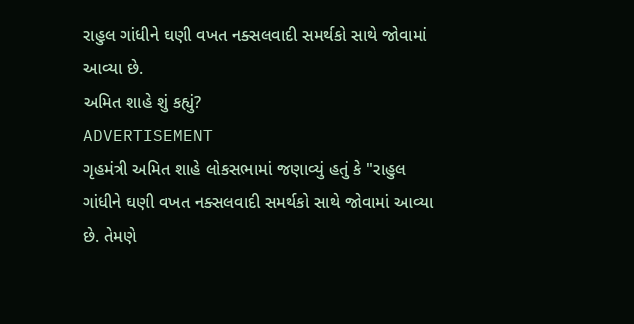રાહુલ ગાંધીને ઘણી વખત નક્સલવાદી સમર્થકો સાથે જોવામાં આવ્યા છે.
અમિત શાહે શું કહ્યું?
ADVERTISEMENT
ગૃહમંત્રી અમિત શાહે લોકસભામાં જણાવ્યું હતું કે "રાહુલ ગાંધીને ઘણી વખત નક્સલવાદી સમર્થકો સાથે જોવામાં આવ્યા છે. તેમણે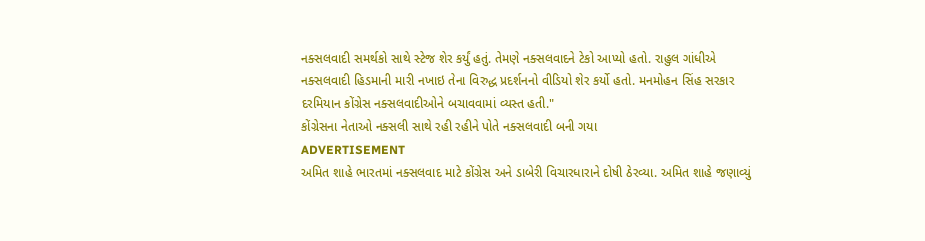નક્સલવાદી સમર્થકો સાથે સ્ટેજ શેર કર્યું હતું. તેમણે નક્સલવાદને ટેકો આપ્યો હતો. રાહુલ ગાંધીએ નક્સલવાદી હિડમાની મારી નખાઇ તેના વિરુદ્ધ પ્રદર્શનનો વીડિયો શેર કર્યો હતો. મનમોહન સિંહ સરકાર દરમિયાન કોંગ્રેસ નક્સલવાદીઓને બચાવવામાં વ્યસ્ત હતી."
કોંગ્રેસના નેતાઓ નક્સલી સાથે રહી રહીને પોતે નક્સલવાદી બની ગયા
ADVERTISEMENT
અમિત શાહે ભારતમાં નક્સલવાદ માટે કોંગ્રેસ અને ડાબેરી વિચારધારાને દોષી ઠેરવ્યા. અમિત શાહે જણાવ્યું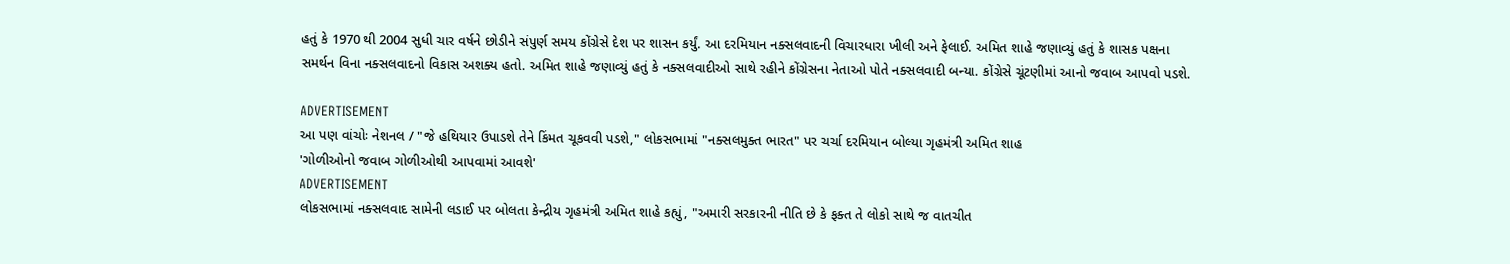હતું કે 1970 થી 2004 સુધી ચાર વર્ષને છોડીને સંપુર્ણ સમય કોંગ્રેસે દેશ પર શાસન કર્યું. આ દરમિયાન નક્સલવાદની વિચારધારા ખીલી અને ફેલાઈ. અમિત શાહે જણાવ્યું હતું કે શાસક પક્ષના સમર્થન વિના નક્સલવાદનો વિકાસ અશક્ય હતો. અમિત શાહે જણાવ્યું હતું કે નક્સલવાદીઓ સાથે રહીને કોંગ્રેસના નેતાઓ પોતે નક્સલવાદી બન્યા. કોંગ્રેસે ચૂંટણીમાં આનો જવાબ આપવો પડશે.

ADVERTISEMENT
આ પણ વાંચોઃ નેશનલ / "જે હથિયાર ઉપાડશે તેને કિંમત ચૂકવવી પડશે," લોકસભામાં "નક્સલમુક્ત ભારત" પર ચર્ચા દરમિયાન બોલ્યા ગૃહમંત્રી અમિત શાહ
'ગોળીઓનો જવાબ ગોળીઓથી આપવામાં આવશે'
ADVERTISEMENT
લોકસભામાં નક્સલવાદ સામેની લડાઈ પર બોલતા કેન્દ્રીય ગૃહમંત્રી અમિત શાહે કહ્યું, "અમારી સરકારની નીતિ છે કે ફક્ત તે લોકો સાથે જ વાતચીત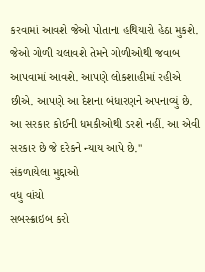કરવામાં આવશે જેઓ પોતાના હથિયારો હેઠા મુકશે. જેઓ ગોળી ચલાવશે તેમને ગોળીઓથી જવાબ આપવામાં આવશે. આપણે લોકશાહીમાં રહીએ છીએ. આપણે આ દેશના બંધારણને અપનાવ્યું છે. આ સરકાર કોઈની ધમકીઓથી ડરશે નહીં. આ એવી સરકાર છે જે દરેકને ન્યાય આપે છે."
સંકળાયેલા મુદ્દાઓ
વધુ વાંચો
સબસ્ક્રાઇબ કરો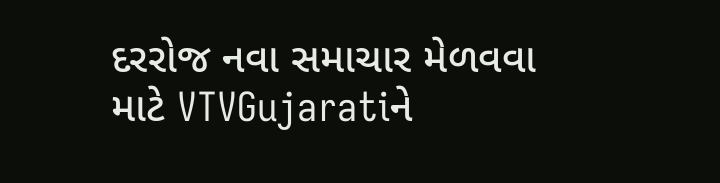દરરોજ નવા સમાચાર મેળવવા માટે VTVGujaratiને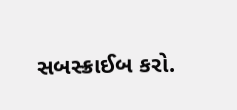સબસ્ક્રાઈબ કરો.